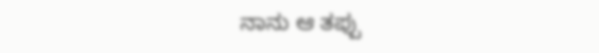ನಾನು ಆ ತಪ್ಪು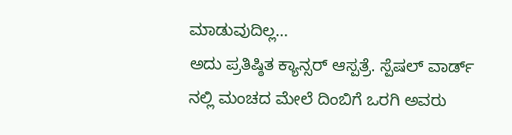ಮಾಡುವುದಿಲ್ಲ…
ಅದು ಪ್ರತಿಷ್ಠಿತ ಕ್ಯಾನ್ಸರ್ ಆಸ್ಪತ್ರೆ. ಸ್ಪೆಷಲ್ ವಾರ್ಡ್ ನಲ್ಲಿ ಮಂಚದ ಮೇಲೆ ದಿಂಬಿಗೆ ಒರಗಿ ಅವರು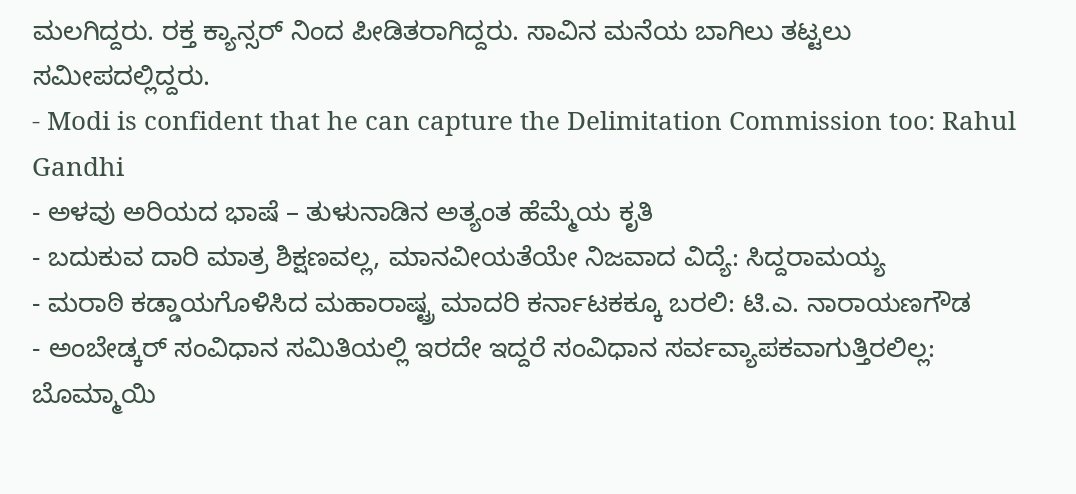ಮಲಗಿದ್ದರು. ರಕ್ತ ಕ್ಯಾನ್ಸರ್ ನಿಂದ ಪೀಡಿತರಾಗಿದ್ದರು. ಸಾವಿನ ಮನೆಯ ಬಾಗಿಲು ತಟ್ಟಲು ಸಮೀಪದಲ್ಲಿದ್ದರು.
- Modi is confident that he can capture the Delimitation Commission too: Rahul Gandhi
- ಅಳವು ಅರಿಯದ ಭಾಷೆ – ತುಳುನಾಡಿನ ಅತ್ಯಂತ ಹೆಮ್ಮೆಯ ಕೃತಿ
- ಬದುಕುವ ದಾರಿ ಮಾತ್ರ ಶಿಕ್ಷಣವಲ್ಲ, ಮಾನವೀಯತೆಯೇ ನಿಜವಾದ ವಿದ್ಯೆ: ಸಿದ್ದರಾಮಯ್ಯ
- ಮರಾಠಿ ಕಡ್ಡಾಯಗೊಳಿಸಿದ ಮಹಾರಾಷ್ಟ್ರ ಮಾದರಿ ಕರ್ನಾಟಕಕ್ಕೂ ಬರಲಿ: ಟಿ.ಎ. ನಾರಾಯಣಗೌಡ
- ಅಂಬೇಡ್ಕರ್ ಸಂವಿಧಾನ ಸಮಿತಿಯಲ್ಲಿ ಇರದೇ ಇದ್ದರೆ ಸಂವಿಧಾನ ಸರ್ವವ್ಯಾಪಕವಾಗುತ್ತಿರಲಿಲ್ಲ: ಬೊಮ್ಮಾಯಿ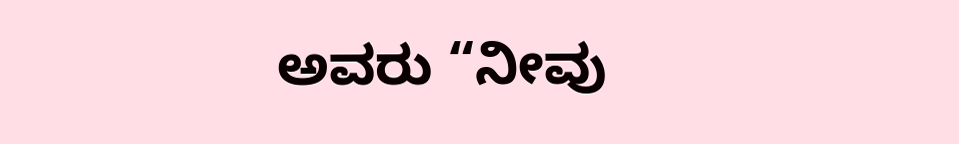ಅವರು “ನೀವು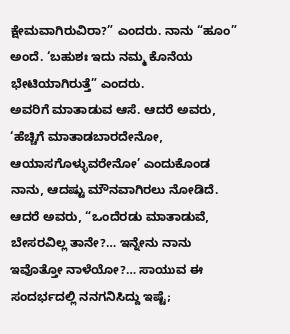ಕ್ಷೇಮವಾಗಿರುವಿರಾ?” ಎಂದರು. ನಾನು “ಹೂಂ” ಅಂದೆ. ‘ಬಹುಶಃ ಇದು ನಮ್ಮ ಕೊನೆಯ ಭೇಟಿಯಾಗಿರುತ್ತೆ” ಎಂದರು.
ಅವರಿಗೆ ಮಾತಾಡುವ ಆಸೆ. ಆದರೆ ಅವರು, ‘ಹೆಚ್ಚಿಗೆ ಮಾತಾಡಬಾರದೇನೋ, ಆಯಾಸಗೊಳ್ಳುವರೇನೋ’ ಎಂದುಕೊಂಡ ನಾನು, ಆದಷ್ಟು ಮೌನವಾಗಿರಲು ನೋಡಿದೆ. ಆದರೆ ಅವರು, “ಒಂದೆರಡು ಮಾತಾಡುವೆ, ಬೇಸರವಿಲ್ಲ ತಾನೇ?… ಇನ್ನೇನು ನಾನು ಇವೊತ್ತೋ ನಾಳೆಯೋ?… ಸಾಯುವ ಈ ಸಂದರ್ಭದಲ್ಲಿ ನನಗನಿಸಿದ್ದು ಇಷ್ಟೆ;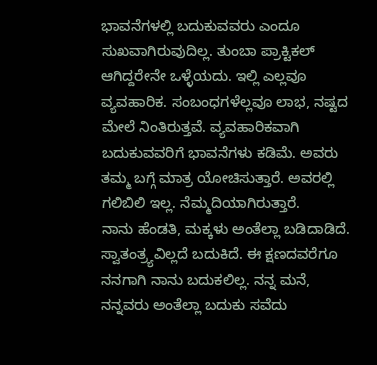ಭಾವನೆಗಳಲ್ಲಿ ಬದುಕುವವರು ಎಂದೂ ಸುಖವಾಗಿರುವುದಿಲ್ಲ. ತುಂಬಾ ಪ್ರಾಕ್ಟಿಕಲ್ ಆಗಿದ್ದರೇನೇ ಒಳ್ಳೆಯದು. ಇಲ್ಲಿ ಎಲ್ಲವೂ ವ್ಯವಹಾರಿಕ. ಸಂಬಂಧಗಳೆಲ್ಲವೂ ಲಾಭ, ನಷ್ಟದ ಮೇಲೆ ನಿಂತಿರುತ್ತವೆ. ವ್ಯವಹಾರಿಕವಾಗಿ ಬದುಕುವವರಿಗೆ ಭಾವನೆಗಳು ಕಡಿಮೆ. ಅವರು ತಮ್ಮ ಬಗ್ಗೆ ಮಾತ್ರ ಯೋಚಿಸುತ್ತಾರೆ. ಅವರಲ್ಲಿ ಗಲಿಬಿಲಿ ಇಲ್ಲ. ನೆಮ್ಮದಿಯಾಗಿರುತ್ತಾರೆ.
ನಾನು ಹೆಂಡತಿ, ಮಕ್ಕಳು ಅಂತೆಲ್ಲಾ ಬಡಿದಾಡಿದೆ. ಸ್ವಾತಂತ್ರ್ಯವಿಲ್ಲದೆ ಬದುಕಿದೆ. ಈ ಕ್ಷಣದವರೆಗೂ ನನಗಾಗಿ ನಾನು ಬದುಕಲಿಲ್ಲ. ನನ್ನ ಮನೆ, ನನ್ನವರು ಅಂತೆಲ್ಲಾ ಬದುಕು ಸವೆದು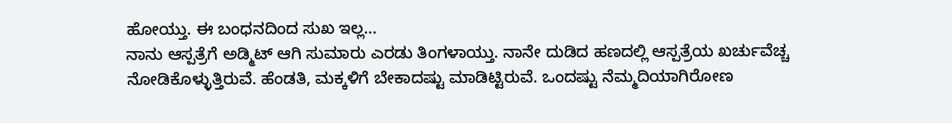ಹೋಯ್ತು. ಈ ಬಂಧನದಿಂದ ಸುಖ ಇಲ್ಲ…
ನಾನು ಆಸ್ಪತ್ರೆಗೆ ಅಡ್ಮಿಟ್ ಆಗಿ ಸುಮಾರು ಎರಡು ತಿಂಗಳಾಯ್ತು. ನಾನೇ ದುಡಿದ ಹಣದಲ್ಲಿ ಆಸ್ಪತ್ರೆಯ ಖರ್ಚುವೆಚ್ಚ ನೋಡಿಕೊಳ್ಳುತ್ತಿರುವೆ. ಹೆಂಡತಿ, ಮಕ್ಕಳಿಗೆ ಬೇಕಾದಷ್ಟು ಮಾಡಿಟ್ಟಿರುವೆ. ಒಂದಷ್ಟು ನೆಮ್ಮದಿಯಾಗಿರೋಣ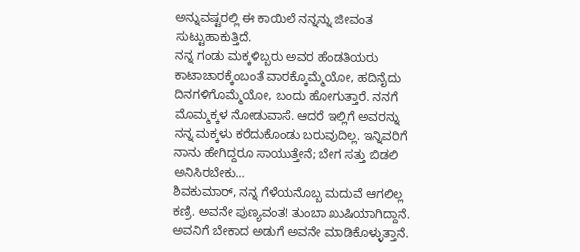ಅನ್ನುವಷ್ಟರಲ್ಲಿ ಈ ಕಾಯಿಲೆ ನನ್ನನ್ನು ಜೀವಂತ ಸುಟ್ಟುಹಾಕುತ್ತಿದೆ.
ನನ್ನ ಗಂಡು ಮಕ್ಕಳಿಬ್ಬರು ಅವರ ಹೆಂಡತಿಯರು ಕಾಟಾಚಾರಕ್ಕೆಂಬಂತೆ ವಾರಕ್ಕೊಮ್ಮೆಯೋ, ಹದಿನೈದು ದಿನಗಳಿಗೊಮ್ಮೆಯೋ, ಬಂದು ಹೋಗುತ್ತಾರೆ. ನನಗೆ ಮೊಮ್ಮಕ್ಕಳ ನೋಡುವಾಸೆ. ಆದರೆ ಇಲ್ಲಿಗೆ ಅವರನ್ನು ನನ್ನ ಮಕ್ಕಳು ಕರೆದುಕೊಂಡು ಬರುವುದಿಲ್ಲ. ಇನ್ನಿವರಿಗೆ ನಾನು ಹೇಗಿದ್ದರೂ ಸಾಯುತ್ತೇನೆ; ಬೇಗ ಸತ್ತು ಬಿಡಲಿ ಅನಿಸಿರಬೇಕು…
ಶಿವಕುಮಾರ್, ನನ್ನ ಗೆಳೆಯನೊಬ್ಬ ಮದುವೆ ಆಗಲಿಲ್ಲ ಕಣ್ರಿ. ಅವನೇ ಪುಣ್ಯವಂತ! ತುಂಬಾ ಖುಷಿಯಾಗಿದ್ದಾನೆ. ಅವನಿಗೆ ಬೇಕಾದ ಅಡುಗೆ ಅವನೇ ಮಾಡಿಕೊಳ್ಳುತ್ತಾನೆ.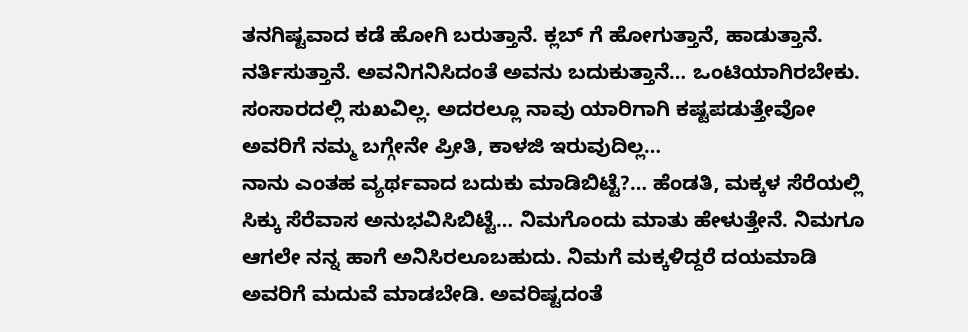ತನಗಿಷ್ಟವಾದ ಕಡೆ ಹೋಗಿ ಬರುತ್ತಾನೆ. ಕ್ಲಬ್ ಗೆ ಹೋಗುತ್ತಾನೆ, ಹಾಡುತ್ತಾನೆ. ನರ್ತಿಸುತ್ತಾನೆ. ಅವನಿಗನಿಸಿದಂತೆ ಅವನು ಬದುಕುತ್ತಾನೆ… ಒಂಟಿಯಾಗಿರಬೇಕು. ಸಂಸಾರದಲ್ಲಿ ಸುಖವಿಲ್ಲ. ಅದರಲ್ಲೂ ನಾವು ಯಾರಿಗಾಗಿ ಕಷ್ಟಪಡುತ್ತೇವೋ ಅವರಿಗೆ ನಮ್ಮ ಬಗ್ಗೇನೇ ಪ್ರೀತಿ, ಕಾಳಜಿ ಇರುವುದಿಲ್ಲ…
ನಾನು ಎಂತಹ ವ್ಯರ್ಥವಾದ ಬದುಕು ಮಾಡಿಬಿಟ್ಟೆ?… ಹೆಂಡತಿ, ಮಕ್ಕಳ ಸೆರೆಯಲ್ಲಿ ಸಿಕ್ಕು ಸೆರೆವಾಸ ಅನುಭವಿಸಿಬಿಟ್ಟೆ… ನಿಮಗೊಂದು ಮಾತು ಹೇಳುತ್ತೇನೆ. ನಿಮಗೂ ಆಗಲೇ ನನ್ನ ಹಾಗೆ ಅನಿಸಿರಲೂಬಹುದು. ನಿಮಗೆ ಮಕ್ಕಳಿದ್ದರೆ ದಯಮಾಡಿ ಅವರಿಗೆ ಮದುವೆ ಮಾಡಬೇಡಿ. ಅವರಿಷ್ಟದಂತೆ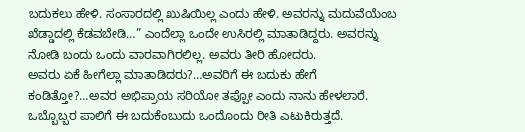ಬದುಕಲು ಹೇಳಿ. ಸಂಸಾರದಲ್ಲಿ ಖುಷಿಯಿಲ್ಲ ಎಂದು ಹೇಳಿ. ಅವರನ್ನು ಮದುವೆಯೆಂಬ ಖೆಡ್ಡಾದಲ್ಲಿ ಕೆಡವಬೇಡಿ…” ಎಂದೆಲ್ಲಾ ಒಂದೇ ಉಸಿರಲ್ಲಿ ಮಾತಾಡಿದ್ದರು. ಅವರನ್ನು ನೋಡಿ ಬಂದು ಒಂದು ವಾರವಾಗಿರಲಿಲ್ಲ. ಅವರು ತೀರಿ ಹೋದರು.
ಅವರು ಏಕೆ ಹೀಗೆಲ್ಲಾ ಮಾತಾಡಿದರು?…ಅವರಿಗೆ ಈ ಬದುಕು ಹೇಗೆ ಕಂಡಿತ್ತೋ?…ಅವರ ಅಭಿಪ್ರಾಯ ಸರಿಯೋ ತಪ್ಪೋ ಎಂದು ನಾನು ಹೇಳಲಾರೆ. ಒಬ್ಬೊಬ್ಬರ ಪಾಲಿಗೆ ಈ ಬದುಕೆಂಬುದು ಒಂದೊಂದು ರೀತಿ ಎಟುಕಿರುತ್ತದೆ.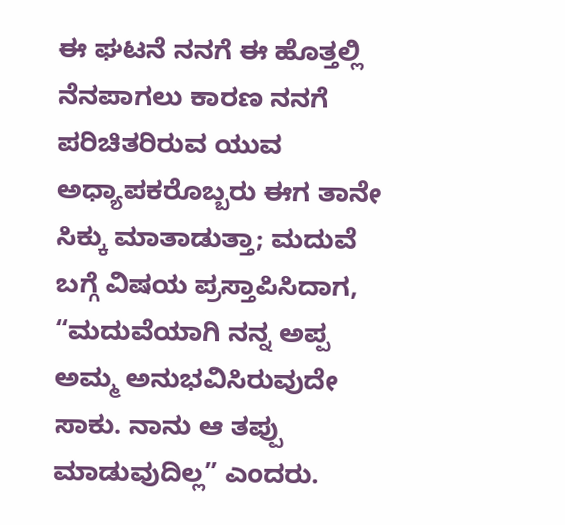ಈ ಘಟನೆ ನನಗೆ ಈ ಹೊತ್ತಲ್ಲಿ ನೆನಪಾಗಲು ಕಾರಣ ನನಗೆ ಪರಿಚಿತರಿರುವ ಯುವ ಅಧ್ಯಾಪಕರೊಬ್ಬರು ಈಗ ತಾನೇ ಸಿಕ್ಕು ಮಾತಾಡುತ್ತಾ; ಮದುವೆ ಬಗ್ಗೆ ವಿಷಯ ಪ್ರಸ್ತಾಪಿಸಿದಾಗ, “ಮದುವೆಯಾಗಿ ನನ್ನ ಅಪ್ಪ ಅಮ್ಮ ಅನುಭವಿಸಿರುವುದೇ ಸಾಕು. ನಾನು ಆ ತಪ್ಪು ಮಾಡುವುದಿಲ್ಲ” ಎಂದರು.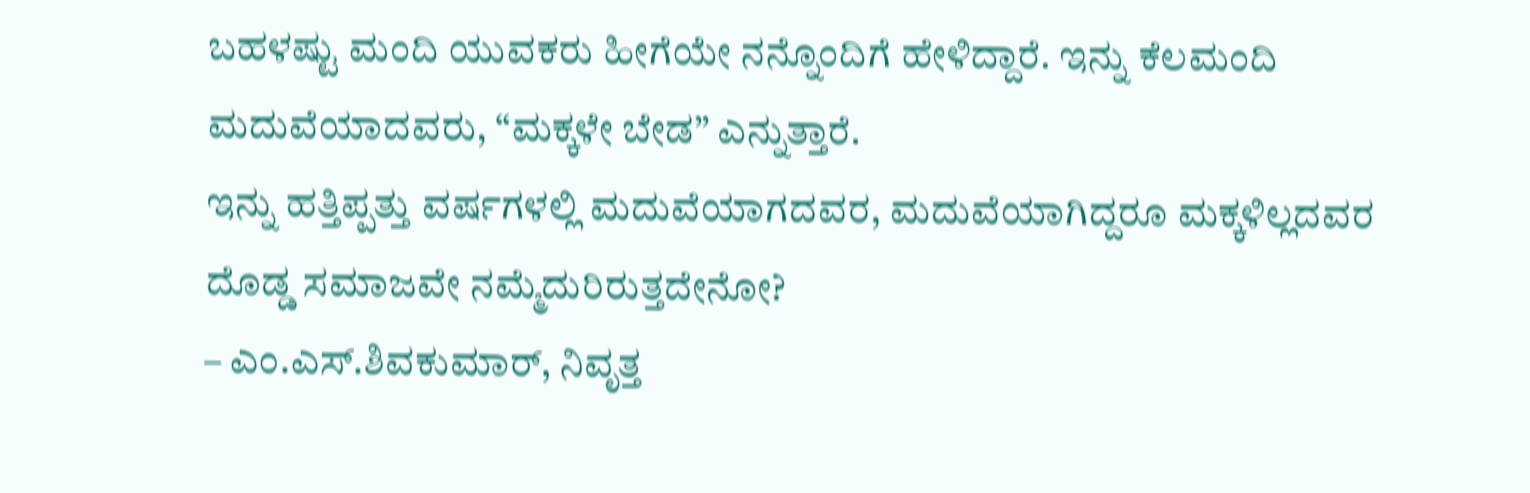ಬಹಳಷ್ಟು ಮಂದಿ ಯುವಕರು ಹೀಗೆಯೇ ನನ್ನೊಂದಿಗೆ ಹೇಳಿದ್ದಾರೆ. ಇನ್ನು ಕೆಲಮಂದಿ ಮದುವೆಯಾದವರು, “ಮಕ್ಕಳೇ ಬೇಡ” ಎನ್ನುತ್ತಾರೆ.
ಇನ್ನು ಹತ್ತಿಪ್ಪತ್ತು ವರ್ಷಗಳಲ್ಲಿ ಮದುವೆಯಾಗದವರ, ಮದುವೆಯಾಗಿದ್ದರೂ ಮಕ್ಕಳಿಲ್ಲದವರ ದೊಡ್ಡ ಸಮಾಜವೇ ನಮ್ಮೆದುರಿರುತ್ತದೇನೋ?
– ಎಂ.ಎಸ್.ಶಿವಕುಮಾರ್, ನಿವೃತ್ತ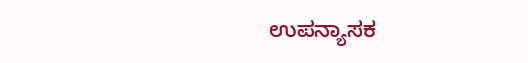ಉಪನ್ಯಾಸಕ